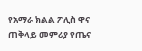የአማራ ክልል ፖሊስ ዋና ጠቅላይ መምሪያ የጤና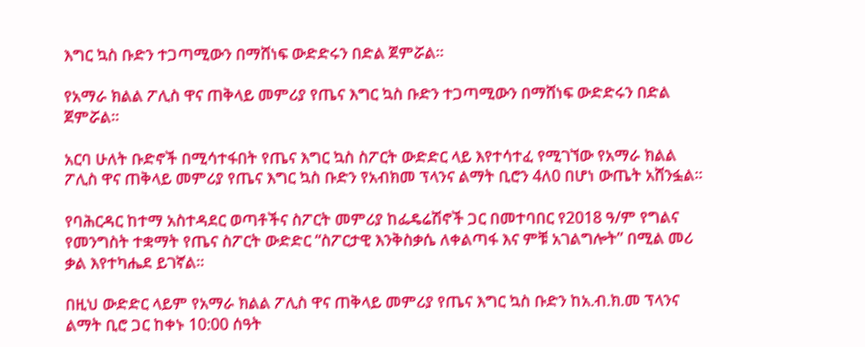እግር ኳስ ቡድን ተጋጣሚውን በማሸነፍ ውድድሩን በድል ጀምሯል።

የአማራ ክልል ፖሊስ ዋና ጠቅላይ መምሪያ የጤና እግር ኳስ ቡድን ተጋጣሚውን በማሸነፍ ውድድሩን በድል ጀምሯል።

አርባ ሁለት ቡድኖች በሚሳተፋበት የጤና እግር ኳስ ስፖርት ውድድር ላይ እየተሳተፈ የሚገኘው የአማራ ክልል ፖሊስ ዋና ጠቅላይ መምሪያ የጤና እግር ኳስ ቡድን የአብክመ ፕላንና ልማት ቢሮን 4ለ0 በሆነ ውጤት አሸንፏል።

የባሕርዳር ከተማ አስተዳደር ወጣቶችና ስፖርት መምሪያ ከፌዴሬሽኖች ጋር በመተባበር የ2018 ዓ/ም የግልና የመንግስት ተቋማት የጤና ስፖርት ውድድር “ስፖርታዊ እንቅስቃሴ ለቀልጣፋ እና ምቹ አገልግሎት” በሚል መሪ ቃል እየተካሔደ ይገኛል።

በዚህ ውድድር ላይም የአማራ ክልል ፖሊስ ዋና ጠቅላይ መምሪያ የጤና እግር ኳስ ቡድን ከአ.ብ.ክ.መ ፕላንና ልማት ቢሮ ጋር ከቀኑ 10:00 ሰዓት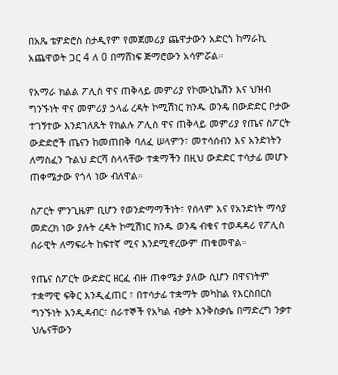በአጼ ቴዎድሮስ ስታዲየም የመጀመሪያ ጨዋታውን አድርጎ ከማራኪ አጨዋወት ጋር 4 ለ 0 በማሸነፍ ጅማሮውን አሳምሯል።

የአማራ ክልል ፖሊስ ዋና ጠቅላይ መምሪያ የኮሙኒኬሽን እና ህዝብ ግንኙነት ዋና መምሪያ ኃላፊ ረዳት ኮሚሽነር ክንዱ ወንዴ በውድድር ቦታው ተገኝተው እንደገለጹት የክልሉ ፖሊስ ዋና ጠቅላይ መምሪያ የጤና ስፖርት ውድድሮች ጤናን ከመጠበቅ ባለፈ ሠላምን፣ መተሳሰብን እና አንድነትን ለማስፈን ጉልህ ድርሻ ስላላቸው ተቋማችን በዚህ ውድድር ተሳታፊ መሆኑ ጠቀሜታው የጎላ ነው ብለዋል።

ስፖርት ምንጊዜም ቢሆን የወንድማማችነት፣ የሰላም እና የአንድነት ማሳያ መድረክ ነው ያሉት ረዳት ኮሚሽነር ክንዱ ወንዴ ብቁና ተወዳዳሪ የፖሊስ ሰራዊት ለማፍራት ከፍተኛ ሚና እንደሚኖረውም ጠቁመዋል።

የጤና ስፖርት ውድድር ዘርፈ ብዙ ጠቀሜታ ያለው ሲሆን በዋናነትም ተቋማዊ ፍቅር እንዲፈጠር ፣ በተሳታፊ ተቋማት መካከል የእርስበርስ ግንኙነት እንዲዳብር፣ ሰራተኞች የአካል ብቃት እንቅስቃሴ በማድረግ ንቃተ ህሌናቸውን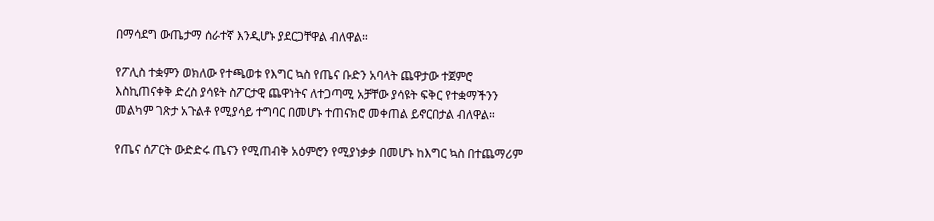በማሳደግ ውጤታማ ሰራተኛ እንዲሆኑ ያደርጋቸዋል ብለዋል።

የፖሊስ ተቋምን ወክለው የተጫወቱ የእግር ኳስ የጤና ቡድን አባላት ጨዋታው ተጀምሮ እስኪጠናቀቅ ድረስ ያሳዩት ስፖርታዊ ጨዋነትና ለተጋጣሚ አቻቸው ያሳዩት ፍቅር የተቋማችንን መልካም ገጽታ አጉልቶ የሚያሳይ ተግባር በመሆኑ ተጠናክሮ መቀጠል ይኖርበታል ብለዋል።

የጤና ሰፖርት ውድድሩ ጤናን የሚጠብቅ አዕምሮን የሚያነቃቃ በመሆኑ ከእግር ኳስ በተጨማሪም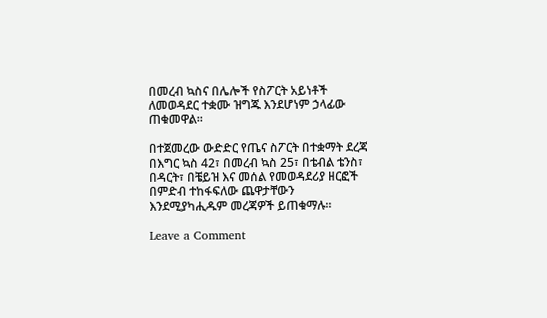በመረብ ኳስና በሌሎች የስፖርት አይነቶች ለመወዳደር ተቋሙ ዝግጁ እንደሆነም ኃላፊው ጠቁመዋል።

በተጀመረው ውድድር የጤና ስፖርት በተቋማት ደረጃ በእግር ኳስ 42፣ በመረብ ኳስ 25፣ በቴብል ቴንስ፣ በዳርት፣ በቼይዝ እና መሰል የመወዳደሪያ ዘርፎች በምድብ ተከፋፍለው ጨዋታቸውን እንደሚያካሒዱም መረጃዎች ይጠቁማሉ።

Leave a Comment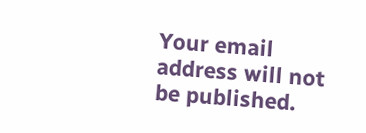Your email address will not be published.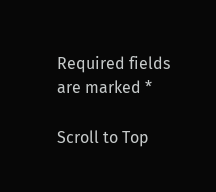Required fields are marked *

Scroll to Top